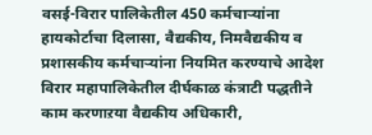वसई-विरार पालिकेतील 450 कर्मचाऱ्यांना हायकोर्टाचा दिलासा, वैद्यकीय, निमवैद्यकीय व प्रशासकीय कर्मचाऱ्यांना नियमित करण्याचे आदेश
विरार महापालिकेतील दीर्घकाळ कंत्राटी पद्धतीने काम करणाऱया वैद्यकीय अधिकारी,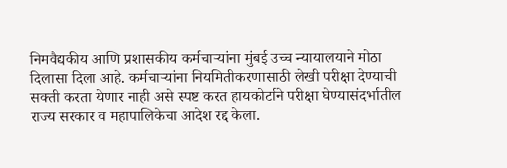निमवैद्यकीय आणि प्रशासकीय कर्मचाऱ्यांना मुंबई उच्च न्यायालयाने मोठा दिलासा दिला आहे. कर्मचाऱ्यांना नियमितीकरणासाठी लेखी परीक्षा देण्याची सक्ती करता येणार नाही असे स्पष्ट करत हायकोर्टाने परीक्षा घेण्यासंदर्भातील राज्य सरकार व महापालिकेचा आदेश रद्द केला.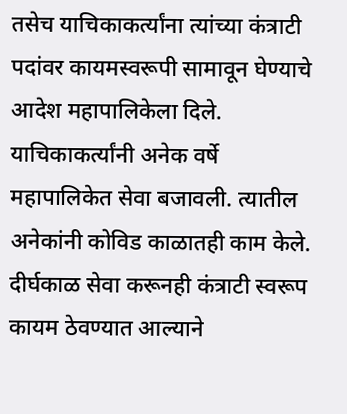तसेच याचिकाकर्त्यांना त्यांच्या कंत्राटी पदांवर कायमस्वरूपी सामावून घेण्याचे आदेश महापालिकेला दिले.
याचिकाकर्त्यांनी अनेक वर्षे महापालिकेत सेवा बजावली. त्यातील अनेकांनी कोविड काळातही काम केले. दीर्घकाळ सेवा करूनही कंत्राटी स्वरूप कायम ठेवण्यात आल्याने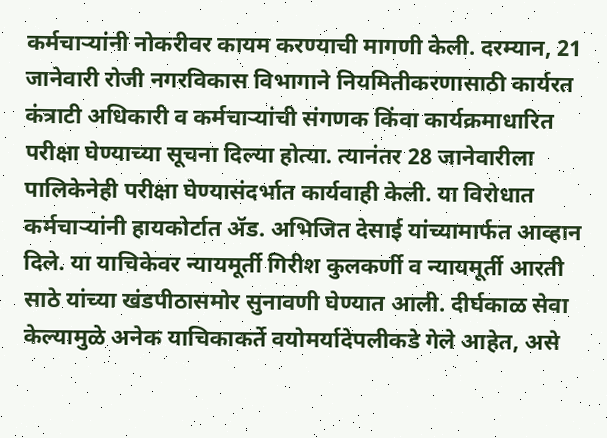कर्मचाऱ्यांनी नोकरीवर कायम करण्याची मागणी केली. दरम्यान, 21 जानेवारी रोजी नगरविकास विभागाने नियमितीकरणासाठी कार्यरत कंत्राटी अधिकारी व कर्मचाऱ्यांची संगणक किंवा कार्यक्रमाधारित परीक्षा घेण्याच्या सूचना दिल्या होत्या. त्यानंतर 28 जानेवारीला पालिकेनेही परीक्षा घेण्यासंदर्भात कार्यवाही केली. या विरोधात कर्मचाऱ्यांनी हायकोर्टात ॲड. अभिजित देसाई यांच्यामार्फत आव्हान दिले. या याचिकेवर न्यायमूर्ती गिरीश कुलकर्णी व न्यायमूर्ती आरती साठे यांच्या खंडपीठासमोर सुनावणी घेण्यात आली. दीर्घकाळ सेवा केल्यामुळे अनेक याचिकाकर्ते वयोमर्यादेपलीकडे गेले आहेत, असे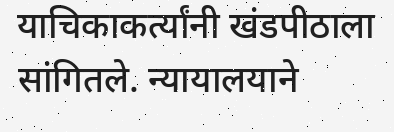याचिकाकर्त्यांनी खंडपीठाला सांगितले. न्यायालयाने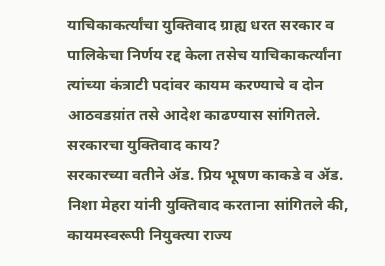याचिकाकर्त्यांचा युक्तिवाद ग्राह्य धरत सरकार व पालिकेचा निर्णय रद्द केला तसेच याचिकाकर्त्यांना त्यांच्या कंत्राटी पदांवर कायम करण्याचे व दोन आठवडय़ांत तसे आदेश काढण्यास सांगितले.
सरकारचा युक्तिवाद काय?
सरकारच्या वतीने ॲड. प्रिय भूषण काकडे व ॲड. निशा मेहरा यांनी युक्तिवाद करताना सांगितले की, कायमस्वरूपी नियुक्त्या राज्य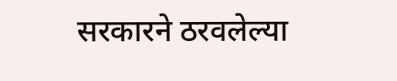सरकारने ठरवलेल्या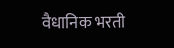वैधानिक भरती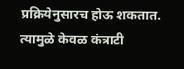प्रक्रियेनुसारच होऊ शकतात. त्यामुळे केवळ कंत्राटी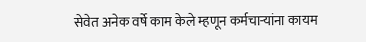सेवेत अनेक वर्षे काम केले म्हणून कर्मचाऱ्यांना कायम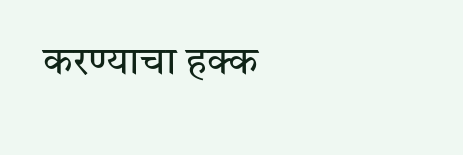करण्याचा हक्क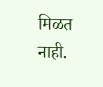मिळत नाही.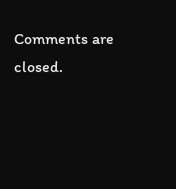Comments are closed.